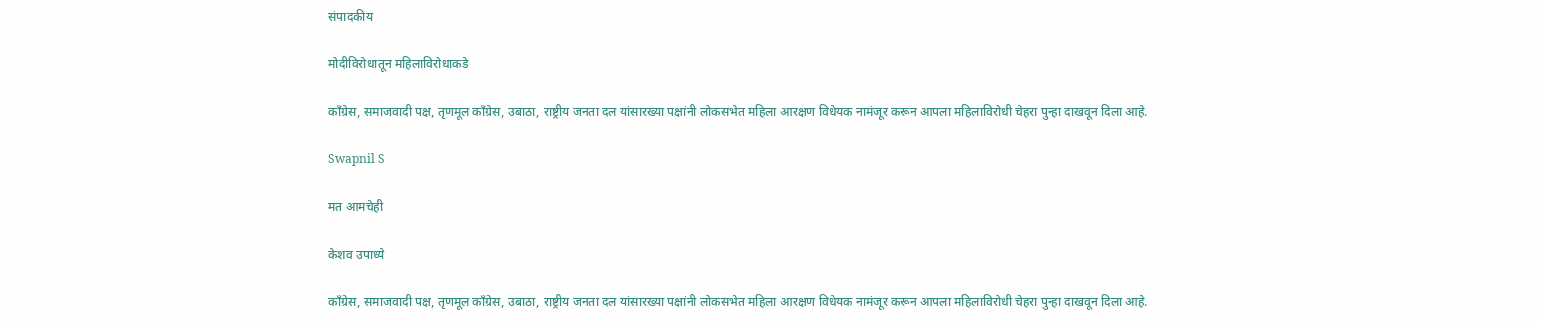संपादकीय

मोदीविरोधातून महिलाविरोधाकडे

काँग्रेस, समाजवादी पक्ष, तृणमूल काँग्रेस, उबाठा, राष्ट्रीय जनता दल यांसारख्या पक्षांनी लोकसभेत महिला आरक्षण विधेयक नामंजूर करून आपला महिलाविरोधी चेहरा पुन्हा दाखवून दिला आहे.

Swapnil S

मत आमचेही

केशव उपाध्ये

काँग्रेस, समाजवादी पक्ष, तृणमूल काँग्रेस, उबाठा, राष्ट्रीय जनता दल यांसारख्या पक्षांनी लोकसभेत महिला आरक्षण विधेयक नामंजूर करून आपला महिलाविरोधी चेहरा पुन्हा दाखवून दिला आहे.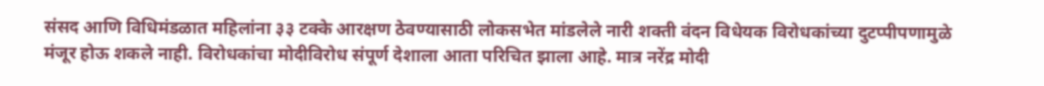संसद आणि विधिमंडळात महिलांना ३३ टक्के आरक्षण ठेवण्यासाठी लोकसभेत मांडलेले नारी शक्ती वंदन विधेयक विरोधकांच्या दुटप्पीपणामुळे मंजूर होऊ शकले नाही. विरोधकांचा मोदीविरोध संपूर्ण देशाला आता परिचित झाला आहे. मात्र नरेंद्र मोदी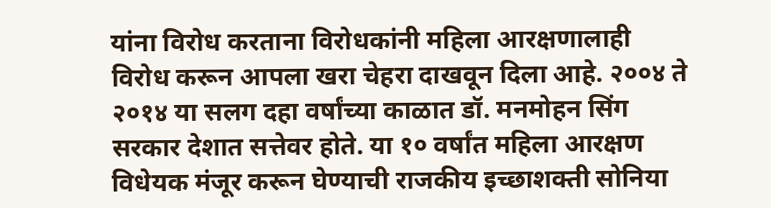यांना विरोध करताना विरोधकांनी महिला आरक्षणालाही विरोध करून आपला खरा चेहरा दाखवून दिला आहे. २००४ ते २०१४ या सलग दहा वर्षांच्या काळात डॉ. मनमोहन सिंग सरकार देशात सत्तेवर होते. या १० वर्षांत महिला आरक्षण विधेयक मंजूर करून घेण्याची राजकीय इच्छाशक्ती सोनिया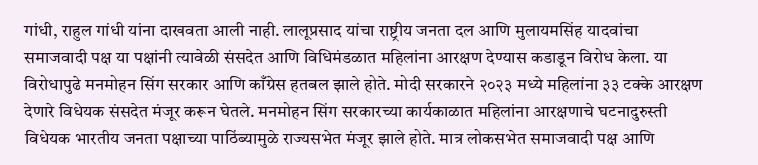गांधी, राहुल गांधी यांना दाखवता आली नाही. लालूप्रसाद यांचा राष्ट्रीय जनता दल आणि मुलायमसिंह यादवांचा समाजवादी पक्ष या पक्षांनी त्यावेळी संसदेत आणि विधिमंडळात महिलांना आरक्षण देण्यास कडाडून विरोध केला. या विरोधापुढे मनमोहन सिंग सरकार आणि काँग्रेस हतबल झाले होते. मोदी सरकारने २०२३ मध्ये महिलांना ३३ टक्के आरक्षण देणारे विधेयक संसदेत मंजूर करून घेतले. मनमोहन सिंग सरकारच्या कार्यकाळात महिलांना आरक्षणाचे घटनादुरुस्ती विधेयक भारतीय जनता पक्षाच्या पाठिंब्यामुळे राज्यसभेत मंजूर झाले होते. मात्र लोकसभेत समाजवादी पक्ष आणि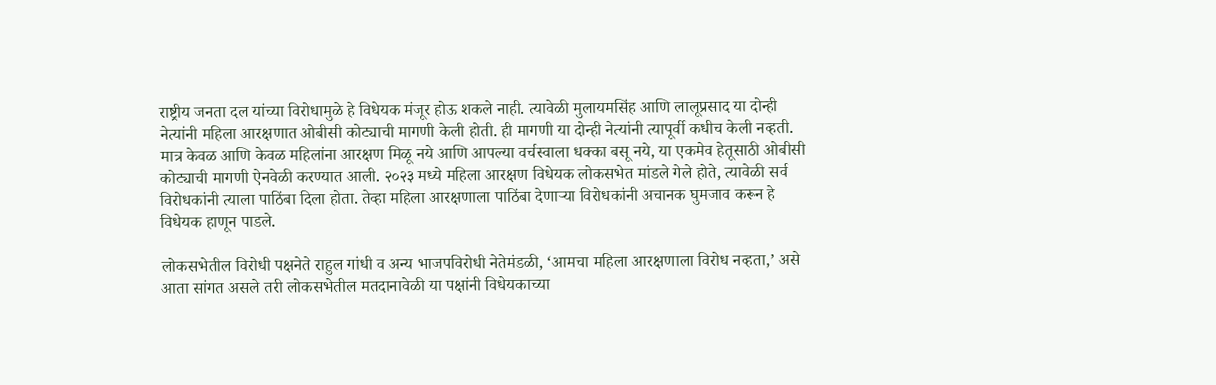राष्ट्रीय जनता दल यांच्या विरोधामुळे हे विधेयक मंजूर होऊ शकले नाही. त्यावेळी मुलायमसिंह आणि लालूप्रसाद या दोन्ही नेत्यांनी महिला आरक्षणात ओबीसी कोट्याची मागणी केली होती. ही मागणी या दोन्ही नेत्यांनी त्यापूर्वी कधीच केली नव्हती. मात्र केवळ आणि केवळ महिलांना आरक्षण मिळू नये आणि आपल्या वर्चस्वाला धक्का बसू नये, या एकमेव हेतूसाठी ओबीसी कोट्याची मागणी ऐनवेळी करण्यात आली. २०२३ मध्ये महिला आरक्षण विधेयक लोकसभेत मांडले गेले होते, त्यावेळी सर्व विरोधकांनी त्याला पाठिंबा दिला होता. तेव्हा महिला आरक्षणाला पाठिंबा देणाऱ्या विरोधकांनी अचानक घुमजाव करून हे विधेयक हाणून पाडले.

लोकसभेतील विरोधी पक्षनेते राहुल गांधी व अन्य भाजपविरोधी नेतेमंडळी, ‘आमचा महिला आरक्षणाला विरोध नव्हता,’ असे आता सांगत असले तरी लोकसभेतील मतदानावेळी या पक्षांनी विधेयकाच्या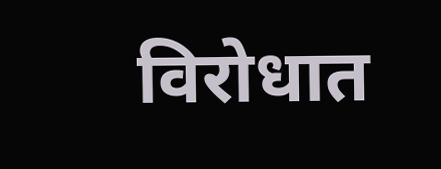विरोधात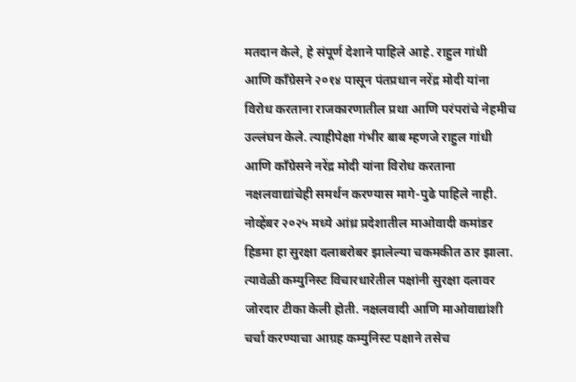मतदान केले, हे संपूर्ण देशाने पाहिले आहे. राहुल गांधी आणि काँग्रेसने २०१४ पासून पंतप्रधान नरेंद्र मोदी यांना विरोध करताना राजकारणातील प्रथा आणि परंपरांचे नेहमीच उल्लंघन केले. त्याहीपेक्षा गंभीर बाब म्हणजे राहुल गांधी आणि काँग्रेसने नरेंद्र मोदी यांना विरोध करताना नक्षलवाद्यांचेही समर्थन करण्यास मागे-पुढे पाहिले नाही. नोव्हेंबर २०२५ मध्ये आंध्र प्रदेशातील माओवादी कमांडर हिडमा हा सुरक्षा दलाबरोबर झालेल्या चकमकीत ठार झाला. त्यावेळी कम्युनिस्ट विचारधारेतील पक्षांनी सुरक्षा दलावर जोरदार टीका केली होती. नक्षलवादी आणि माओवाद्यांशी चर्चा करण्याचा आग्रह कम्युनिस्ट पक्षाने तसेच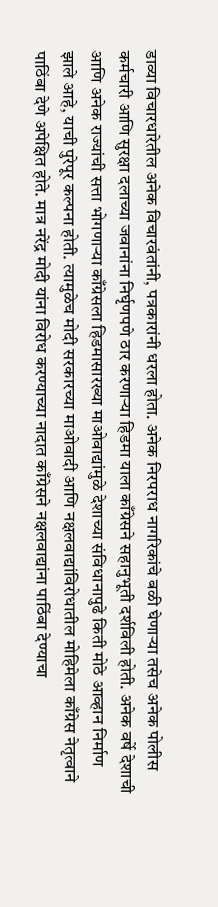डाव्या विचारधारेतील अनेक विचारवंतांनी, पत्रकारांनी धरला होता. अनेक निरपराध नागरिकांचे बळी घेणाऱ्या तसेच अनेक पोलीस कर्मचारी आणि सुरक्षा दलाच्या जवानांना निर्घृणपणे ठार करणाऱ्या हिडमा याला काँग्रेसने सहानुभूती दर्शविली होती. अनेक वर्षे देशाची आणि अनेक राज्यांची सत्ता भोगणाऱ्या काँग्रेसला हिडमासारख्या माओवाद्यांमुळे देशाच्या संविधानापुढे किती मोठे आव्हान निर्माण झाले आहे, याची पुरेपूर कल्पना होती. त्यामुळेच मोदी सरकारच्या माओवादी आणि नक्षलवाद्यांविरोधातील मोहिमेला काँग्रेस नेतृत्वाने पाठिंबा देणे अपेक्षित होते. मात्र नरेंद्र मोदी यांना विरोध करण्याच्या नादात काँग्रेसने नक्षलवाद्यांना पाठिंबा देण्याचा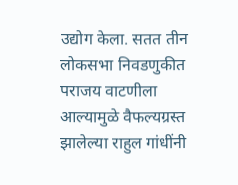उद्योग केला. सतत तीन लोकसभा निवडणुकीत पराजय वाटणीला आल्यामुळे वैफल्यग्रस्त झालेल्या राहुल गांधींनी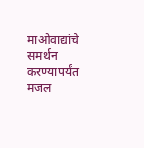माओवाद्यांचे समर्थन करण्यापर्यंत मजल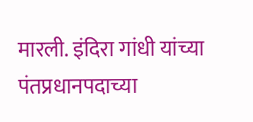मारली. इंदिरा गांधी यांच्या पंतप्रधानपदाच्या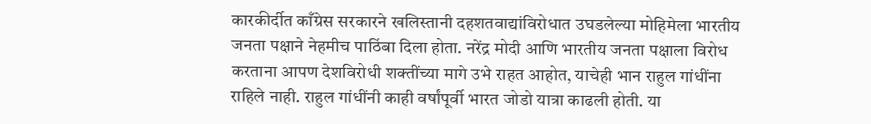कारकीर्दीत काँग्रेस सरकारने खलिस्तानी दहशतवाद्यांविरोधात उघडलेल्या मोहिमेला भारतीय जनता पक्षाने नेहमीच पाठिंबा दिला होता. नरेंद्र मोदी आणि भारतीय जनता पक्षाला विरोध करताना आपण देशविरोधी शक्तींच्या मागे उभे राहत आहोत, याचेही भान राहुल गांधींना राहिले नाही. राहुल गांधींनी काही वर्षांपूर्वी भारत जोडो यात्रा काढली होती. या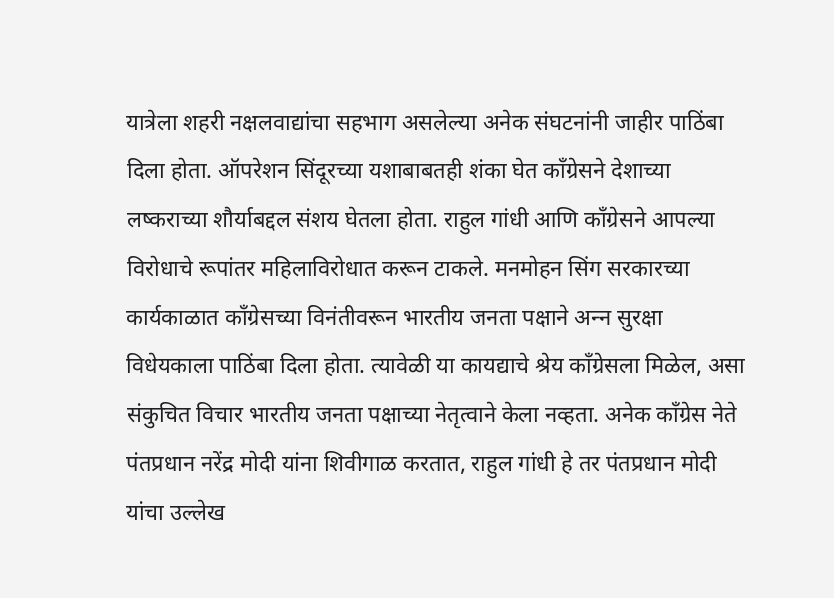यात्रेला शहरी नक्षलवाद्यांचा सहभाग असलेल्या अनेक संघटनांनी जाहीर पाठिंबा दिला होता. ऑपरेशन सिंदूरच्या यशाबाबतही शंका घेत काँग्रेसने देशाच्या लष्कराच्या शौर्याबद्दल संशय घेतला होता. राहुल गांधी आणि काँग्रेसने आपल्या विरोधाचे रूपांतर महिलाविरोधात करून टाकले. मनमोहन सिंग सरकारच्या कार्यकाळात काँग्रेसच्या विनंतीवरून भारतीय जनता पक्षाने अन्‍न सुरक्षा विधेयकाला पाठिंबा दिला होता. त्यावेळी या कायद्याचे श्रेय काँग्रेसला मिळेल, असा संकुचित विचार भारतीय जनता पक्षाच्या नेतृत्वाने केला नव्हता. अनेक काँग्रेस नेते पंतप्रधान नरेंद्र मोदी यांना शिवीगाळ करतात, राहुल गांधी हे तर पंतप्रधान मोदी यांचा उल्लेख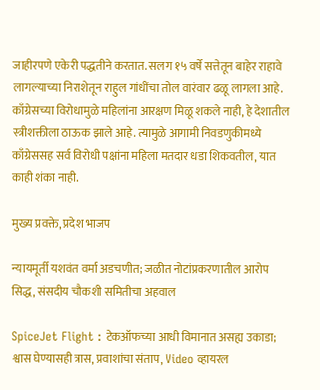जाहीरपणे एकेरी पद्धतीने करतात. सलग १५ वर्षे सत्तेतून बाहेर राहावे लागल्याच्या निराशेतून राहुल गांधींचा तोल वारंवार ढळू लागला आहे. काँग्रेसच्या विरोधामुळे महिलांना आरक्षण मिळू शकले नाही, हे देशातील स्त्रीशक्तीला ठाऊक झाले आहे. त्यामुळे आगामी निवडणुकीमध्ये काँग्रेससह सर्व विरोधी पक्षांना महिला मतदार धडा शिकवतील, यात काही शंका नाही.

मुख्य प्रवक्ते, प्रदेश भाजप

न्यायमूर्ती यशवंत वर्मा अडचणीत; जळीत नोटांप्रकरणातील आरोप सिद्ध, संसदीय चौकशी समितीचा अहवाल

SpiceJet Flight : टेकऑफच्या आधी विमानात असह्य उकाडा; श्वास घेण्यासही त्रास, प्रवाशांचा संताप, Video व्हायरल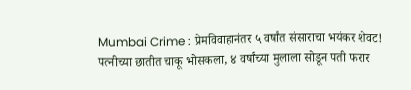Mumbai Crime : प्रेमविवाहानंतर ५ वर्षांत संसाराचा भयंकर शेवट! पत्नीच्या छातीत चाकू भोसकला, ४ वर्षांच्या मुलाला सोडून पती फरार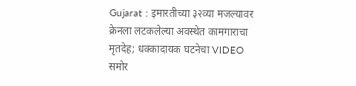Gujarat : इमारतीच्या ३२व्या मजल्यावर क्रेनला लटकलेल्या अवस्थेत कामगाराचा मृतदेह; धक्कादायक घटनेचा VIDEO समोर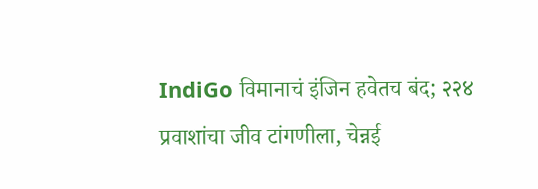IndiGo विमानाचं इंजिन हवेतच बंद; २२४ प्रवाशांचा जीव टांगणीला, चेन्नई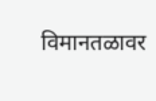विमानतळावर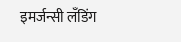इमर्जन्सी लँडिंग